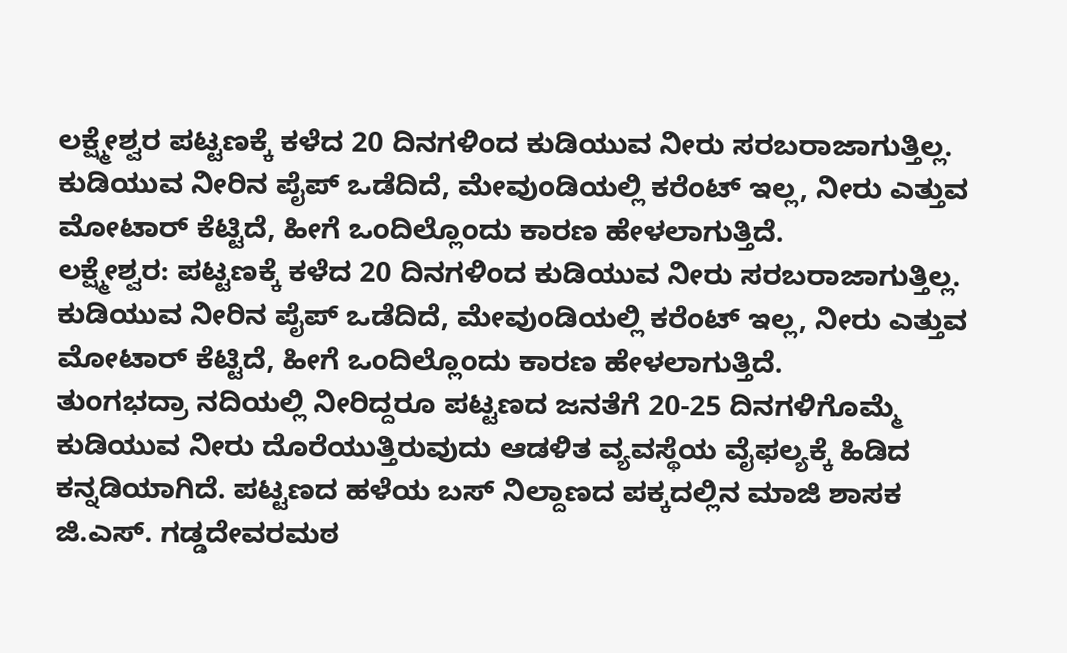ಲಕ್ಷ್ಮೇಶ್ವರ ಪಟ್ಟಣಕ್ಕೆ ಕಳೆದ 20 ದಿನಗಳಿಂದ ಕುಡಿಯುವ ನೀರು ಸರಬರಾಜಾಗುತ್ತಿಲ್ಲ. ಕುಡಿಯುವ ನೀರಿನ ಪೈಪ್ ಒಡೆದಿದೆ, ಮೇವುಂಡಿಯಲ್ಲಿ ಕರೆಂಟ್ ಇಲ್ಲ, ನೀರು ಎತ್ತುವ ಮೋಟಾರ್ ಕೆಟ್ಟಿದೆ, ಹೀಗೆ ಒಂದಿಲ್ಲೊಂದು ಕಾರಣ ಹೇಳಲಾಗುತ್ತಿದೆ.
ಲಕ್ಷ್ಮೇಶ್ವರ: ಪಟ್ಟಣಕ್ಕೆ ಕಳೆದ 20 ದಿನಗಳಿಂದ ಕುಡಿಯುವ ನೀರು ಸರಬರಾಜಾಗುತ್ತಿಲ್ಲ. ಕುಡಿಯುವ ನೀರಿನ ಪೈಪ್ ಒಡೆದಿದೆ, ಮೇವುಂಡಿಯಲ್ಲಿ ಕರೆಂಟ್ ಇಲ್ಲ, ನೀರು ಎತ್ತುವ ಮೋಟಾರ್ ಕೆಟ್ಟಿದೆ, ಹೀಗೆ ಒಂದಿಲ್ಲೊಂದು ಕಾರಣ ಹೇಳಲಾಗುತ್ತಿದೆ.
ತುಂಗಭದ್ರಾ ನದಿಯಲ್ಲಿ ನೀರಿದ್ದರೂ ಪಟ್ಟಣದ ಜನತೆಗೆ 20-25 ದಿನಗಳಿಗೊಮ್ಮೆ ಕುಡಿಯುವ ನೀರು ದೊರೆಯುತ್ತಿರುವುದು ಆಡಳಿತ ವ್ಯವಸ್ಥೆಯ ವೈಫಲ್ಯಕ್ಕೆ ಹಿಡಿದ ಕನ್ನಡಿಯಾಗಿದೆ. ಪಟ್ಟಣದ ಹಳೆಯ ಬಸ್ ನಿಲ್ದಾಣದ ಪಕ್ಕದಲ್ಲಿನ ಮಾಜಿ ಶಾಸಕ ಜಿ.ಎಸ್. ಗಡ್ಡದೇವರಮಠ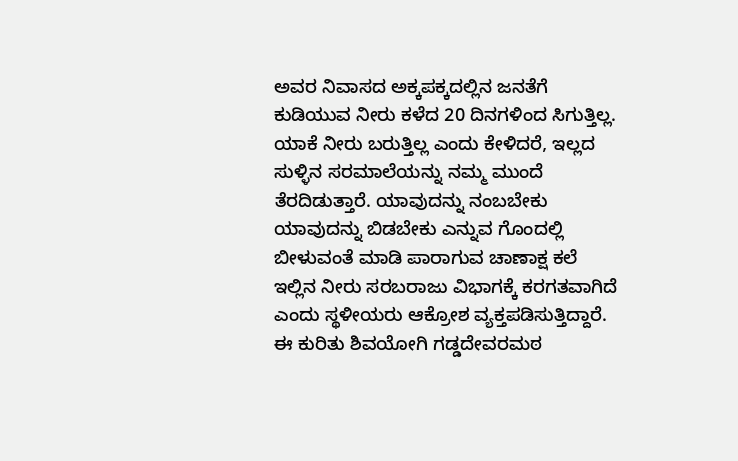ಅವರ ನಿವಾಸದ ಅಕ್ಕಪಕ್ಕದಲ್ಲಿನ ಜನತೆಗೆ ಕುಡಿಯುವ ನೀರು ಕಳೆದ 20 ದಿನಗಳಿಂದ ಸಿಗುತ್ತಿಲ್ಲ. ಯಾಕೆ ನೀರು ಬರುತ್ತಿಲ್ಲ ಎಂದು ಕೇಳಿದರೆ, ಇಲ್ಲದ ಸುಳ್ಳಿನ ಸರಮಾಲೆಯನ್ನು ನಮ್ಮ ಮುಂದೆ ತೆರದಿಡುತ್ತಾರೆ. ಯಾವುದನ್ನು ನಂಬಬೇಕು ಯಾವುದನ್ನು ಬಿಡಬೇಕು ಎನ್ನುವ ಗೊಂದಲ್ಲಿ ಬೀಳುವಂತೆ ಮಾಡಿ ಪಾರಾಗುವ ಚಾಣಾಕ್ಷ ಕಲೆ ಇಲ್ಲಿನ ನೀರು ಸರಬರಾಜು ವಿಭಾಗಕ್ಕೆ ಕರಗತವಾಗಿದೆ ಎಂದು ಸ್ಥಳೀಯರು ಆಕ್ರೋಶ ವ್ಯಕ್ತಪಡಿಸುತ್ತಿದ್ದಾರೆ.
ಈ ಕುರಿತು ಶಿವಯೋಗಿ ಗಡ್ಡದೇವರಮಠ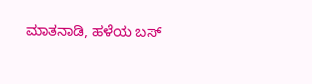ಮಾತನಾಡಿ, ಹಳೆಯ ಬಸ್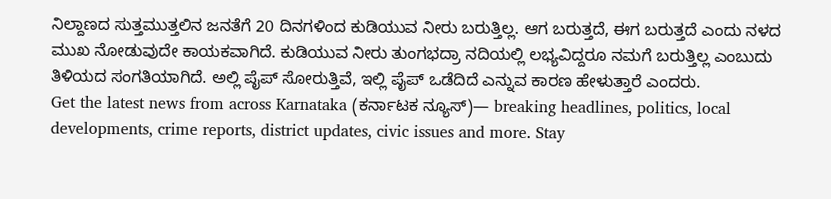ನಿಲ್ದಾಣದ ಸುತ್ತಮುತ್ತಲಿನ ಜನತೆಗೆ 20 ದಿನಗಳಿಂದ ಕುಡಿಯುವ ನೀರು ಬರುತ್ತಿಲ್ಲ. ಆಗ ಬರುತ್ತದೆ, ಈಗ ಬರುತ್ತದೆ ಎಂದು ನಳದ ಮುಖ ನೋಡುವುದೇ ಕಾಯಕವಾಗಿದೆ. ಕುಡಿಯುವ ನೀರು ತುಂಗಭದ್ರಾ ನದಿಯಲ್ಲಿ ಲಭ್ಯವಿದ್ದರೂ ನಮಗೆ ಬರುತ್ತಿಲ್ಲ ಎಂಬುದು ತಿಳಿಯದ ಸಂಗತಿಯಾಗಿದೆ. ಅಲ್ಲಿ ಪೈಪ್ ಸೋರುತ್ತಿವೆ, ಇಲ್ಲಿ ಪೈಪ್ ಒಡೆದಿದೆ ಎನ್ನುವ ಕಾರಣ ಹೇಳುತ್ತಾರೆ ಎಂದರು.
Get the latest news from across Karnataka (ಕರ್ನಾಟಕ ನ್ಯೂಸ್)— breaking headlines, politics, local developments, crime reports, district updates, civic issues and more. Stay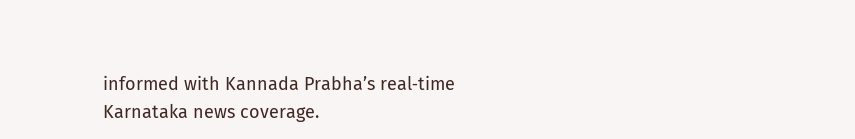informed with Kannada Prabha’s real‑time Karnataka news coverage.